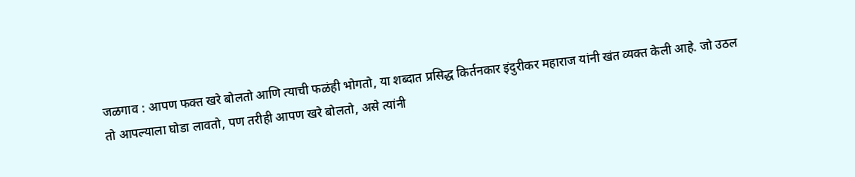जळगाव : आपण फक्त खरे बोलतो आणि त्याची फळंही भोगतो, या शब्दात प्रसिद्ध किर्तनकार इंदुरीकर महाराज यांनी खंत व्यक्त केली आहे. जो उठल तो आपल्याला घोडा लावतो, पण तरीही आपण खरे बोलतो, असे त्यांनी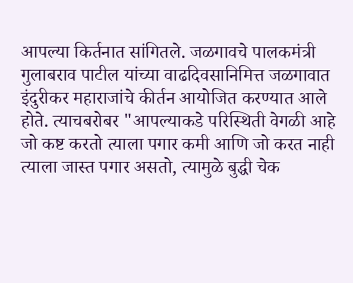आपल्या किर्तनात सांगितले. जळगावचे पालकमंत्री गुलाबराव पाटील यांच्या वाढदिवसानिमित्त जळगावात इंदुरीकर महाराजांचे कीर्तन आयोजित करण्यात आले होते. त्याचबरोबर "आपल्याकडे परिस्थिती वेगळी आहे जो कष्ट करतो त्याला पगार कमी आणि जो करत नाही त्याला जास्त पगार असतो, त्यामुळे बुद्धी चेक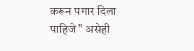करून पगार दिला पाहिजे" असेही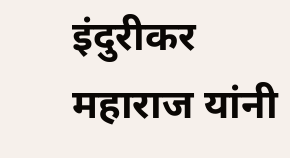इंदुरीकर महाराज यांनी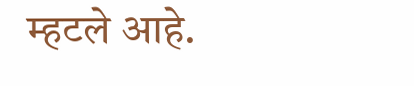म्हटले आहे.